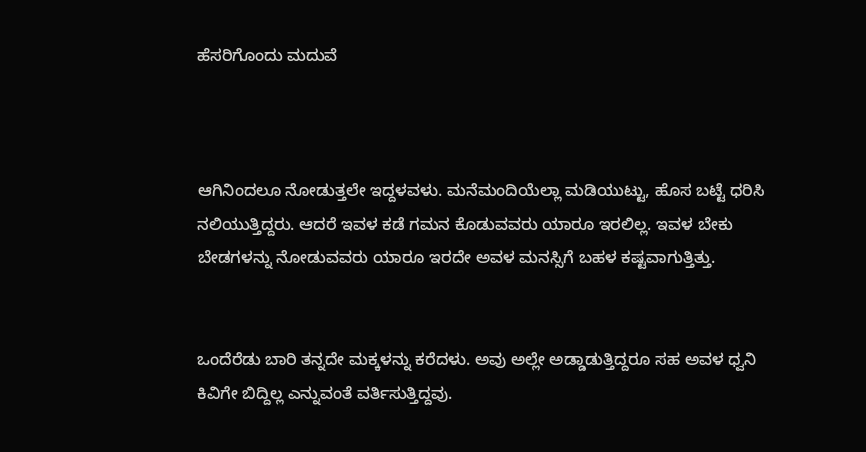ಹೆಸರಿಗೊಂದು ಮದುವೆ



ಆಗಿನಿಂದಲೂ ನೋಡುತ್ತಲೇ ಇದ್ದಳವಳು. ಮನೆಮಂದಿಯೆಲ್ಲಾ ಮಡಿಯುಟ್ಟು, ಹೊಸ ಬಟ್ಟೆ ಧರಿಸಿ ನಲಿಯುತ್ತಿದ್ದರು. ಆದರೆ ಇವಳ ಕಡೆ ಗಮನ ಕೊಡುವವರು ಯಾರೂ ಇರಲಿಲ್ಲ. ಇವಳ ಬೇಕು ಬೇಡಗಳನ್ನು ನೋಡುವವರು ಯಾರೂ ಇರದೇ ಅವಳ ಮನಸ್ಸಿಗೆ ಬಹಳ ಕಷ್ಟವಾಗುತ್ತಿತ್ತು.


ಒಂದೆರೆಡು ಬಾರಿ ತನ್ನದೇ ಮಕ್ಕಳನ್ನು ಕರೆದಳು. ಅವು ಅಲ್ಲೇ ಅಡ್ಡಾಡುತ್ತಿದ್ದರೂ ಸಹ ಅವಳ ಧ್ವನಿ ಕಿವಿಗೇ ಬಿದ್ದಿಲ್ಲ ಎನ್ನುವಂತೆ ವರ್ತಿಸುತ್ತಿದ್ದವು.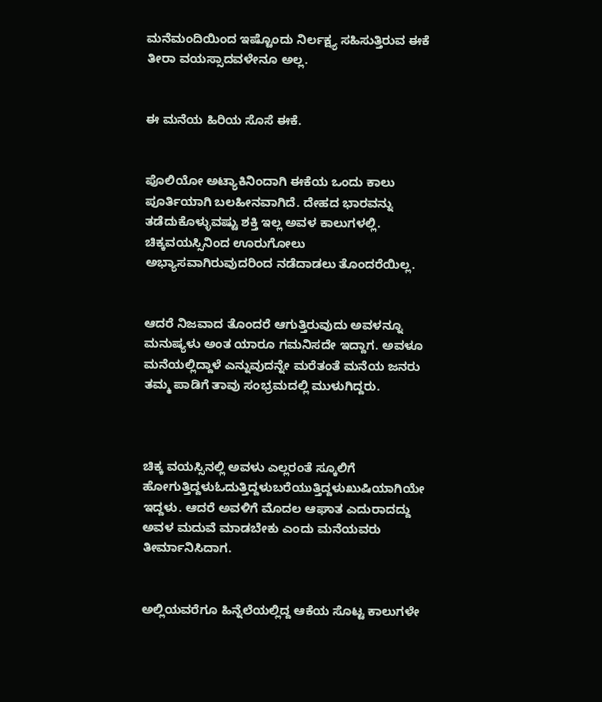ಮನೆಮಂದಿಯಿಂದ ಇಷ್ಟೊಂದು ನಿರ್ಲಕ್ಷ್ಯ ಸಹಿಸುತ್ತಿರುವ ಈಕೆ ತೀರಾ ವಯಸ್ಸಾದವಳೇನೂ ಅಲ್ಲ.


ಈ ಮನೆಯ ಹಿರಿಯ ಸೊಸೆ ಈಕೆ.


ಪೊಲಿಯೋ ಅಟ್ಯಾಕಿನಿಂದಾಗಿ ಈಕೆಯ ಒಂದು ಕಾಲು ಪೂರ್ತಿಯಾಗಿ ಬಲಹೀನವಾಗಿದೆ. ದೇಹದ ಭಾರವನ್ನು ತಡೆದುಕೊಳ್ಳುವಷ್ಟು ಶಕ್ತಿ‌ ಇಲ್ಲ ಅವಳ ಕಾಲುಗಳಲ್ಲಿ. ಚಿಕ್ಕವಯಸ್ಸಿನಿಂದ ಊರುಗೋಲು ಅಭ್ಯಾಸವಾಗಿರುವುದರಿಂದ ನಡೆದಾಡಲು ತೊಂದರೆಯಿಲ್ಲ.


ಆದರೆ ನಿಜವಾದ ತೊಂದರೆ ಆಗುತ್ತಿರುವುದು ಅವಳನ್ನೂ ಮನುಷ್ಯಳು ಅಂತ ಯಾರೂ ಗಮನಿಸದೇ ಇದ್ದಾಗ. ಅವಳೂ ಮನೆಯಲ್ಲಿದ್ದಾಳೆ ಎನ್ನುವುದನ್ನೇ ಮರೆತಂತೆ ಮನೆಯ ಜನರು ತಮ್ಮ ಪಾಡಿಗೆ ತಾವು ಸಂಭ್ರಮದಲ್ಲಿ ಮುಳುಗಿದ್ದರು.



ಚಿಕ್ಕ ವಯಸ್ಸಿನಲ್ಲಿ ಅವಳು ಎಲ್ಲರಂತೆ ಸ್ಕೂಲಿಗೆ ಹೋಗುತ್ತಿದ್ದಳುಓದುತ್ತಿದ್ದಳುಬರೆಯುತ್ತಿದ್ದಳುಖುಷಿಯಾಗಿಯೇ ಇದ್ದಳು. ಆದರೆ ಅವಳಿಗೆ ಮೊದಲ ಆಘಾತ ಎದುರಾದದ್ದು ಅವಳ ಮದುವೆ ಮಾಡಬೇಕು ಎಂದು ಮನೆಯವರು ತೀರ್ಮಾನಿಸಿದಾಗ.


ಅಲ್ಲಿಯವರೆಗೂ ಹಿನ್ನೆಲೆಯಲ್ಲಿದ್ದ ಆಕೆಯ ಸೊಟ್ಟ ಕಾಲುಗಳೇ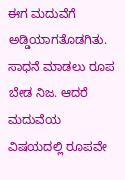ಈಗ ಮದುವೆಗೆ ಅಡ್ಡಿಯಾಗತೊಡಗಿತು. ಸಾಧನೆ ಮಾಡಲು ರೂಪ ಬೇಡ ನಿಜ. ಆದರೆ ಮದುವೆಯ ವಿಷಯದಲ್ಲಿ ರೂಪವೇ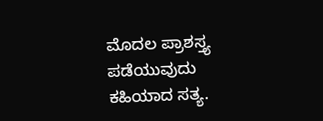ಮೊದಲ ಪ್ರಾಶಸ್ತ್ಯ ಪಡೆಯುವುದು ಕಹಿಯಾದ ಸತ್ಯ.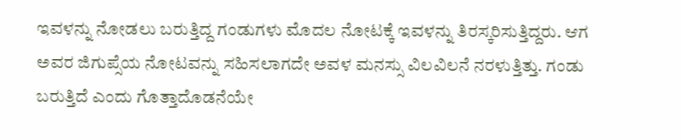ಇವಳನ್ನು ನೋಡಲು ಬರುತ್ತಿದ್ದ ಗಂಡುಗಳು ಮೊದಲ ನೋಟಕ್ಕೆ ಇವಳನ್ನು ತಿರಸ್ಕರಿಸುತ್ತಿದ್ದರು. ಆಗ ಅವರ ಜಿಗುಪ್ಸೆಯ ನೋಟವನ್ನು ಸಹಿಸಲಾಗದೇ ಅವಳ ಮನಸ್ಸು ವಿಲವಿಲನೆ ನರಳುತ್ತಿತ್ತು. ಗಂಡು ಬರುತ್ತಿದೆ ಎಂದು ಗೊತ್ತಾದೊಡನೆಯೇ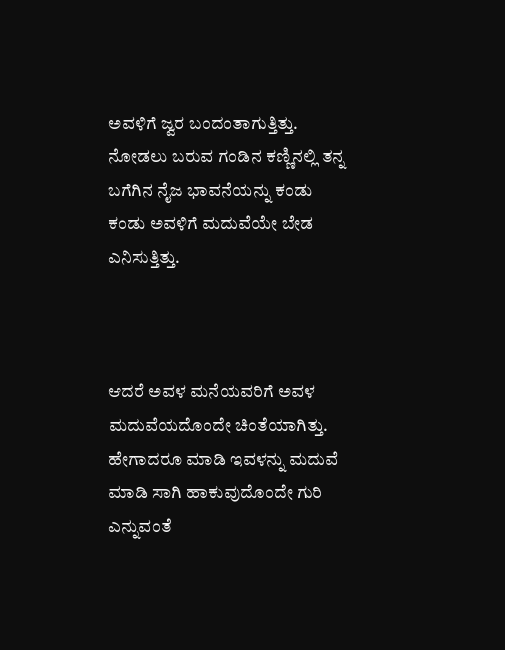ಅವಳಿಗೆ ಜ್ವರ ಬಂದಂತಾಗುತ್ತಿತ್ತು. ನೋಡಲು ಬರುವ ಗಂಡಿನ ಕಣ್ಣಿನಲ್ಲಿ ತನ್ನ ಬಗೆಗಿನ ನೈಜ ಭಾವನೆಯನ್ನು ಕಂಡು ಕಂಡು ಅವಳಿಗೆ ಮದುವೆಯೇ ಬೇಡ ಎನಿಸುತ್ತಿತ್ತು.



ಆದರೆ ಅವಳ ಮನೆಯವರಿಗೆ ಅವಳ ಮದುವೆಯದೊಂದೇ ಚಿಂತೆಯಾಗಿತ್ತು. ಹೇಗಾದರೂ ಮಾಡಿ‌ ಇವಳನ್ನು ಮದುವೆ ಮಾಡಿ ಸಾಗಿ ಹಾಕುವುದೊಂದೇ ಗುರಿ ಎನ್ನುವಂತೆ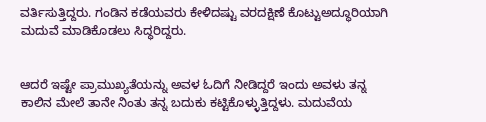ವರ್ತಿಸುತ್ತಿದ್ದರು. ಗಂಡಿನ ಕಡೆಯವರು ಕೇಳಿದಷ್ಟು ವರದಕ್ಷಿಣೆ ಕೊಟ್ಟುಅದ್ಧೂರಿಯಾಗಿ ಮದುವೆ ಮಾಡಿಕೊಡಲು ಸಿದ್ಧರಿದ್ದರು.


ಆದರೆ ಇಷ್ಟೇ ಪ್ರಾಮುಖ್ಯತೆಯನ್ನು ಅವಳ ಓದಿಗೆ ನೀಡಿದ್ದರೆ ಇಂದು ಅವಳು ತನ್ನ ಕಾಲಿನ ಮೇಲೆ ತಾನೇ ನಿಂತು ತನ್ನ ಬದುಕು ಕಟ್ಟಿಕೊಳ್ಳುತ್ತಿದ್ದಳು. ಮದುವೆಯ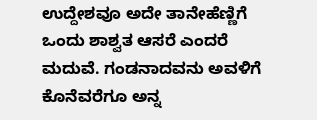ಉದ್ದೇಶವೂ ಅದೇ ತಾನೇಹೆಣ್ಣಿಗೆ ಒಂದು ಶಾಶ್ವತ ಆಸರೆ ಎಂದರೆ ಮದುವೆ. ಗಂಡನಾದವನು ಅವಳಿಗೆ ಕೊನೆವರೆಗೂ ಅನ್ನ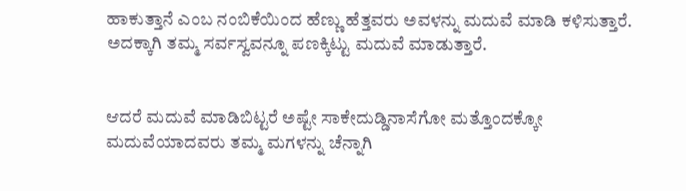ಹಾಕುತ್ತಾನೆ ಎಂಬ ನಂಬಿಕೆಯಿಂದ ಹೆಣ್ಣು ಹೆತ್ತವರು ಅವಳನ್ನು ಮದುವೆ ಮಾಡಿ ಕಳಿಸುತ್ತಾರೆ. ಅದಕ್ಕಾಗಿ ತಮ್ಮ ಸರ್ವಸ್ವವನ್ನೂ ಪಣಕ್ಕಿಟ್ಟು ಮದುವೆ ಮಾಡುತ್ತಾರೆ.


ಆದರೆ ಮದುವೆ ಮಾಡಿಬಿಟ್ಟರೆ ಅಷ್ಟೇ ಸಾಕೇದುಡ್ಡಿನಾಸೆಗೋ ಮತ್ತೊಂದಕ್ಕೋ ಮದುವೆಯಾದವರು ತಮ್ಮ ಮಗಳನ್ನು ಚೆನ್ನಾಗಿ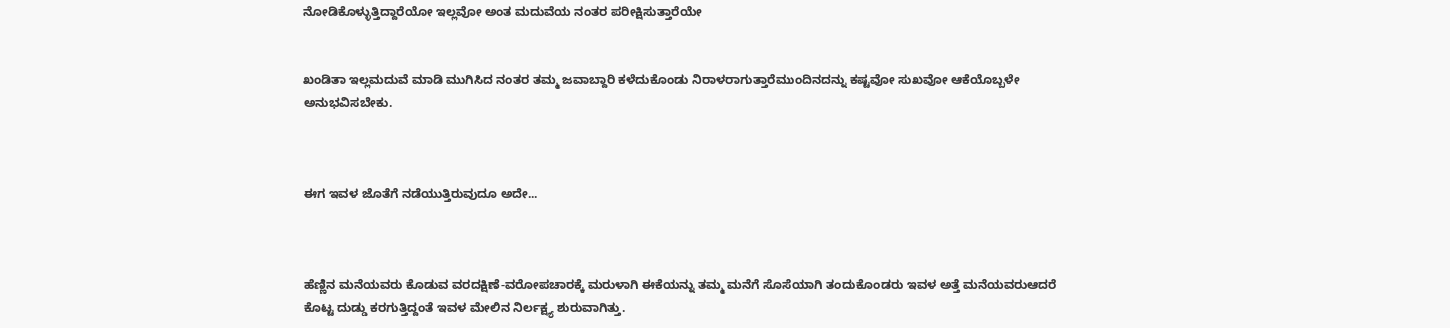ನೋಡಿಕೊಳ್ಳುತ್ತಿದ್ದಾರೆಯೋ ಇಲ್ಲವೋ ಅಂತ ಮದುವೆಯ ನಂತರ ಪರೀಕ್ಷಿಸುತ್ತಾರೆಯೇ


ಖಂಡಿತಾ ಇಲ್ಲಮದುವೆ ಮಾಡಿ ಮುಗಿಸಿದ ನಂತರ ತಮ್ಮ ಜವಾಬ್ದಾರಿ ಕಳೆದುಕೊಂಡು ನಿರಾಳರಾಗುತ್ತಾರೆಮುಂದಿನದನ್ನು ಕಷ್ಟವೋ ಸುಖವೋ ಆಕೆಯೊಬ್ಬಳೇ ಅನುಭವಿಸಬೇಕು.



ಈಗ ಇವಳ ಜೊತೆಗೆ ನಡೆಯುತ್ತಿರುವುದೂ ಅದೇ...



ಹೆಣ್ಣಿನ ಮನೆಯವರು ಕೊಡುವ ವರದಕ್ಷಿಣೆ-ವರೋಪಚಾರಕ್ಕೆ ಮರುಳಾಗಿ ಈಕೆಯನ್ನು ತಮ್ಮ ಮನೆಗೆ ಸೊಸೆಯಾಗಿ ತಂದುಕೊಂಡರು ಇವಳ ಅತ್ತೆ ಮನೆಯವರುಆದರೆ ಕೊಟ್ಟ ದುಡ್ಡು ಕರಗುತ್ತಿದ್ದಂತೆ ಇವಳ ಮೇಲಿನ ನಿರ್ಲಕ್ಷ್ಯ ಶುರುವಾಗಿತ್ತು.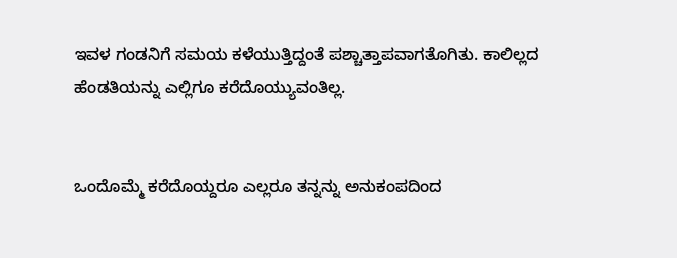ಇವಳ ಗಂಡನಿಗೆ ಸಮಯ ಕಳೆಯುತ್ತಿದ್ದಂತೆ ಪಶ್ಚಾತ್ತಾಪವಾಗತೊಗಿತು. ಕಾಲಿಲ್ಲದ ಹೆಂಡತಿಯನ್ನು ಎಲ್ಲಿಗೂ ಕರೆದೊಯ್ಯುವಂತಿಲ್ಲ.


ಒಂದೊಮ್ಮೆ ಕರೆದೊಯ್ದರೂ ಎಲ್ಲರೂ ತನ್ನನ್ನು ಅನುಕಂಪದಿಂದ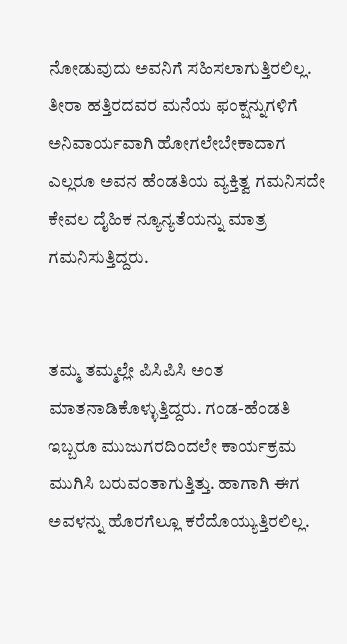ನೋಡುವುದು ಅವನಿಗೆ ಸಹಿಸಲಾಗುತ್ತಿರಲಿಲ್ಲ. ತೀರಾ ಹತ್ತಿರದವರ ಮನೆಯ ಫಂಕ್ಷನ್ನುಗಳಿಗೆ ಅನಿವಾರ್ಯವಾಗಿ ಹೋಗಲೇಬೇಕಾದಾಗ ಎಲ್ಲರೂ ಅವನ ಹೆಂಡತಿಯ ವ್ಯಕ್ತಿತ್ವ ಗಮನಿಸದೇ ಕೇವಲ ದೈಹಿಕ ನ್ಯೂನ್ಯತೆಯನ್ನು ಮಾತ್ರ ಗಮನಿಸುತ್ತಿದ್ದರು.


ತಮ್ಮ ತಮ್ಮಲ್ಲೇ ಪಿಸಿಪಿಸಿ ಅಂತ ಮಾತನಾಡಿಕೊಳ್ಳುತ್ತಿದ್ದರು. ಗಂಡ-ಹೆಂಡತಿ ಇಬ್ಬರೂ ಮುಜುಗರದಿಂದಲೇ ಕಾರ್ಯಕ್ರಮ ಮುಗಿಸಿ ಬರುವಂತಾಗುತ್ತಿತ್ತು. ಹಾಗಾಗಿ ಈಗ ಅವಳನ್ನು ಹೊರಗೆಲ್ಲೂ ಕರೆದೊಯ್ಯುತ್ತಿರಲಿಲ್ಲ.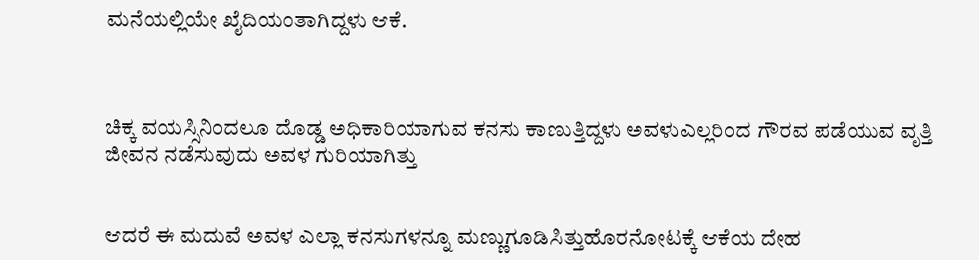ಮನೆಯಲ್ಲಿಯೇ ಖೈದಿಯಂತಾಗಿದ್ದಳು ಆಕೆ.



ಚಿಕ್ಕ ವಯಸ್ಸಿನಿಂದಲೂ ದೊಡ್ಡ ಅಧಿಕಾರಿಯಾಗುವ ಕನಸು ಕಾಣುತ್ತಿದ್ದಳು ಅವಳುಎಲ್ಲರಿಂದ ಗೌರವ ಪಡೆಯುವ ವೃತ್ತಿ ಜೀವನ ನಡೆಸುವುದು ಅವಳ ಗುರಿಯಾಗಿತ್ತು


ಆದರೆ ಈ ಮದುವೆ ಅವಳ ಎಲ್ಲಾ ಕನಸುಗಳನ್ನೂ ಮಣ್ಣುಗೂಡಿಸಿತ್ತುಹೊರನೋಟಕ್ಕೆ ಆಕೆಯ ದೇಹ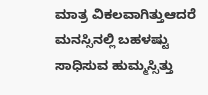ಮಾತ್ರ ವಿಕಲವಾಗಿತ್ತುಆದರೆ ಮನಸ್ಸಿನಲ್ಲಿ ಬಹಳಷ್ಟು ಸಾಧಿಸುವ ಹುಮ್ಮಸ್ಸಿತ್ತು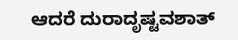ಆದರೆ ದುರಾದೃಷ್ಟವಶಾತ್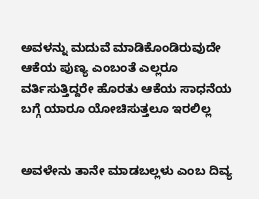ಅವಳನ್ನು ಮದುವೆ ಮಾಡಿಕೊಂಡಿರುವುದೇ ಆಕೆಯ ಪುಣ್ಯ ಎಂಬಂತೆ ಎಲ್ಲರೂ ವರ್ತಿಸುತ್ತಿದ್ದರೇ ಹೊರತು ಆಕೆಯ ಸಾಧನೆಯ ಬಗ್ಗೆ ಯಾರೂ ಯೋಚಿಸುತ್ತಲೂ ಇರಲಿಲ್ಲ


ಅವಳೇನು ತಾನೇ ಮಾಡಬಲ್ಲಳು ಎಂಬ ದಿವ್ಯ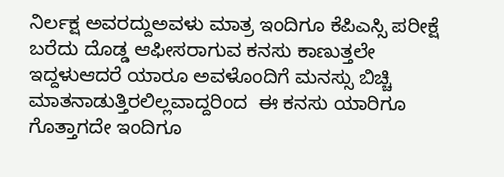ನಿರ್ಲಕ್ಷ ಅವರದ್ದುಅವಳು ಮಾತ್ರ ಇಂದಿಗೂ ಕೆಪಿಎಸ್ಸಿ ಪರೀಕ್ಷೆ ಬರೆದು ದೊಡ್ಡ ಆಫೀಸರಾಗುವ ಕನಸು ಕಾಣುತ್ತಲೇ ಇದ್ದಳುಆದರೆ ಯಾರೂ ಅವಳೊಂದಿಗೆ ಮನಸ್ಸು ಬಿಚ್ಚಿ ಮಾತನಾಡುತ್ತಿರಲಿಲ್ಲವಾದ್ದರಿಂದ  ಈ ಕನಸು ಯಾರಿಗೂ ಗೊತ್ತಾಗದೇ ಇಂದಿಗೂ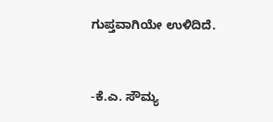ಗುಪ್ತವಾಗಿಯೇ ಉಳಿದಿದೆ.


-ಕೆ.ಎ. ಸೌಮ್ಯ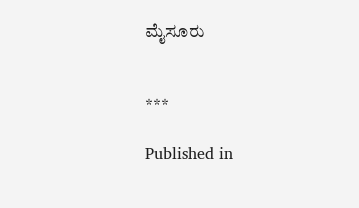ಮೈಸೂರು


***

Published in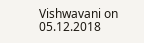Vishwavani on 05.12.2018